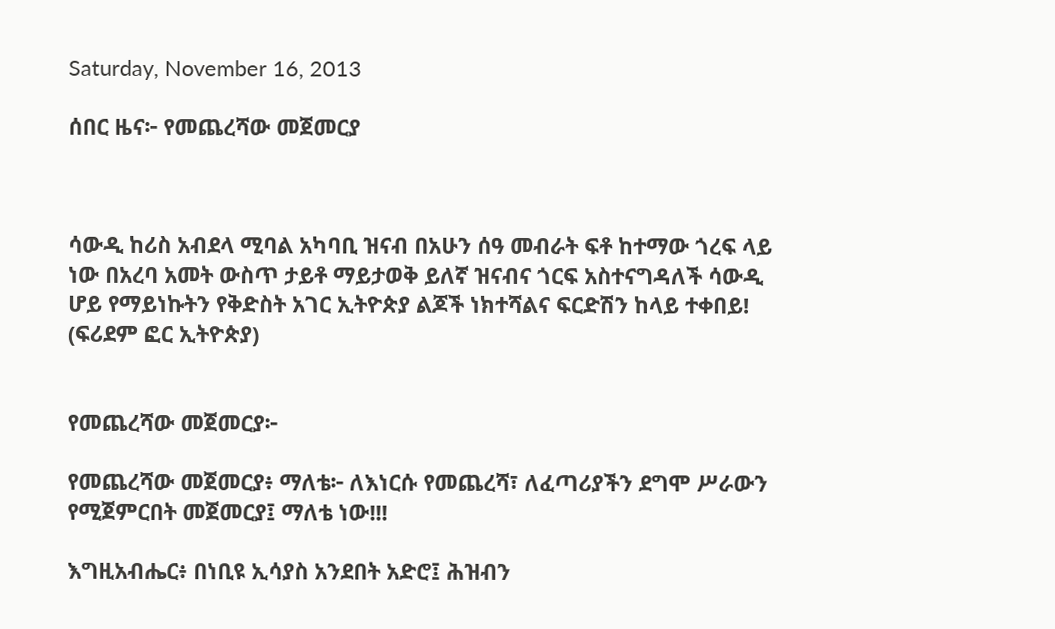Saturday, November 16, 2013

ሰበር ዜና፦ የመጨረሻው መጀመርያ



ሳውዲ ከሪስ አብደላ ሚባል አካባቢ ዝናብ በአሁን ሰዓ መብራት ፍቶ ከተማው ጎረፍ ላይ ነው በአረባ አመት ውስጥ ታይቶ ማይታወቅ ይለኛ ዝናብና ጎርፍ አስተናግዳለች ሳውዲ ሆይ የማይነኩትን የቅድስት አገር ኢትዮጵያ ልጆች ነክተሻልና ፍርድሽን ከላይ ተቀበይ! (ፍሪደም ፎር ኢትዮጵያ)


የመጨረሻው መጀመርያ፦

የመጨረሻው መጀመርያ፥ ማለቴ፦ ለእነርሱ የመጨረሻ፣ ለፈጣሪያችን ደግሞ ሥራውን የሚጀምርበት መጀመርያ፤ ማለቴ ነው!!!

እግዚአብሔር፥ በነቢዩ ኢሳያስ አንደበት አድሮ፤ ሕዝብን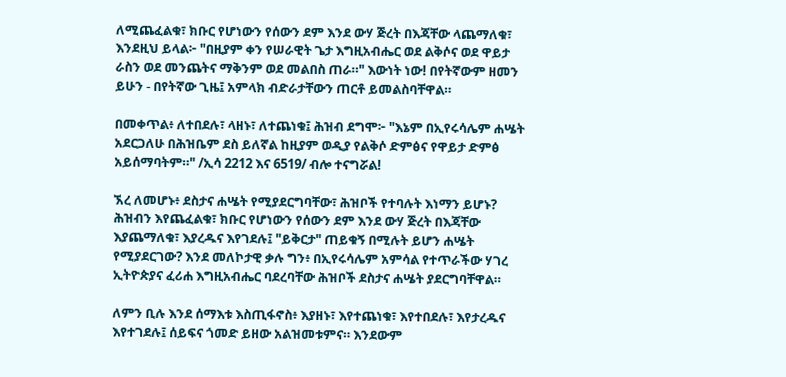ለሚጨፈልቁ፣ ክቡር የሆነውን የሰውን ደም እንደ ውሃ ጅረት በእጃቸው ላጨማለቁ፣ እንደዚህ ይላል፦ "በዚያም ቀን የሠራዊት ጌታ እግዚአብሔር ወደ ልቅሶና ወደ ዋይታ ራስን ወደ መንጨትና ማቅንም ወደ መልበስ ጠራ።" እውነት ነው! በየትኛውም ዘመን ይሁን - በየትኛው ጊዜ፤ አምላክ ብድራታቸውን ጠርቶ ይመልስባቸዋል።

በመቀጥል፥ ለተበደሉ፣ ላዘኑ፣ ለተጨነቁ፤ ሕዝብ ደግሞ፦ "እኔም በኢየሩሳሌም ሐሤት አደርጋለሁ በሕዝቤም ደስ ይለኛል ከዚያም ወዲያ የልቅሶ ድምፅና የዋይታ ድምፅ አይሰማባትም።" /ኢሳ 2212 እና 6519/ ብሎ ተናግሯል!

ኧረ ለመሆኑ፥ ደስታና ሐሤት የሚያደርግባቸው፣ ሕዝቦች የተባሉት እነማን ይሆኑ? ሕዝብን እየጨፈልቁ፣ ክቡር የሆነውን የሰውን ደም እንደ ውሃ ጅረት በእጃቸው እያጨማለቁ፣ እያረዱና እየገደሉ፤ "ይቅርታ" ጠይቁኝ በሚሉት ይሆን ሐሤት የሚያደርገው? እንደ መለኮታዊ ቃሉ ግን፥ በኢየሩሳሌም አምሳል የተጥራችው ሃገረ ኢትዮጵያና ፈሪሐ እግዚአብሔር ባደረባቸው ሕዝቦች ደስታና ሐሤት ያደርግባቸዋል።

ለምን ቢሉ እንደ ሰማእቱ እስጢፋኖስ፥ እያዘኑ፣ እየተጨነቁ፣ እየተበደሉ፣ እየታረዱና እየተገደሉ፤ ሰይፍና ጎመድ ይዘው አልዝመቱምና። እንደውም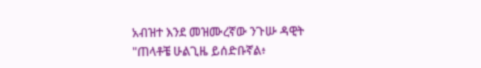አብዝተ እንደ መዝሙረኛው ንጉሡ ዳዊት "ጠላቶቼ ሁልጊዜ ይሰድቡኛል፥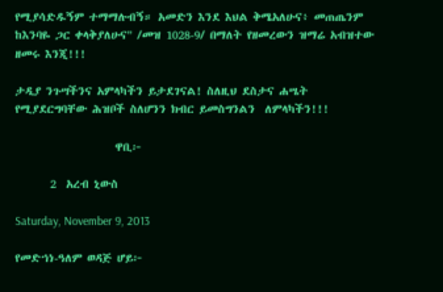የሚያሳድዱኝም ተማማሉብኝ። አመድን እንደ እህል ቅሜአለሁና፥ መጠጤንም ከእንባዬ ጋር ቀላቅያለሁና" /መዝ 1028-9/ በማለት የዘመረውን ዝማሬ አብዝተው ዘመሩ እንጂ!!!

ታዲያ ንጉሣችንና አምላካችን ይታደገናል! ስለዚህ ደስታና ሐሤት የሚያደርግባቸው ሕዝቦች ስለሆንን ክብር ይመስግንልን  ለምላካችን!!!

                    ዋቢ፦

       2  አረብ ኒውስ

Saturday, November 9, 2013

የመድኀነ-ዓለም ወዳጅ ሆይ፦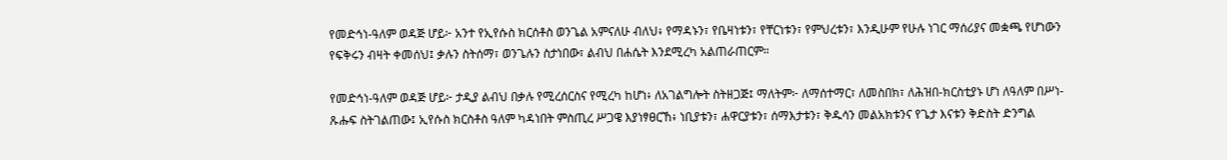የመድኅነ-ዓለም ወዳጅ ሆይ፦ አንተ የኢየሱስ ክርሰቶስ ወንጌል አምናለሁ ብለህ፥ የማዳኑን፣ የቤዛነቱን፣ የቸርነቱን፣ የምህረቱን፣ እንዲሁም የሁሉ ነገር ማሰሪያና መቋጫ የሆነውን የፍቅሩን ብዛት ቀመሰህ፤ ቃሉን ስትሰማ፣ ወንጌሉን ስታነበው፣ ልብህ በሐሴት እንደሚረካ አልጠራጠርም።

የመድኅነ-ዓለም ወዳጅ ሆይ፦ ታዲያ ልብህ በቃሉ የሚረሰርስና የሚረካ ከሆነ፥ ለአገልግሎት ስትዘጋጅ፤ ማለትም፦ ለማሰተማር፣ ለመስበክ፣ ለሕዝበ-ክርስቲያኑ ሆነ ለዓለም በሥነ-ጹሑፍ ስትገልጠው፤ ኢየሱስ ክርስቶስ ዓለም ካዳነበት ምስጢረ ሥጋዌ እያነፃፀርኸ፥ ነቢያቱን፣ ሐዋርያቱን፣ ሰማእታቱን፣ ቅዱሳን መልአክቱንና የጌታ እናቱን ቅድስት ድንግል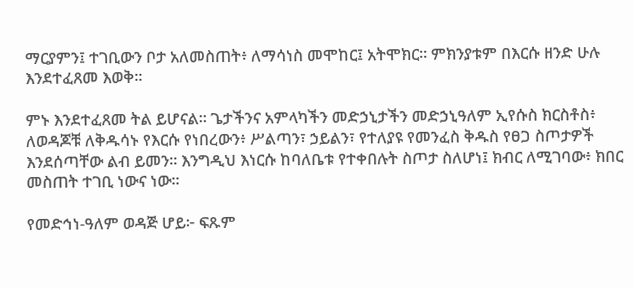ማርያምን፤ ተገቢውን ቦታ አለመስጠት፥ ለማሳነስ መሞከር፤ አትሞክር። ምክንያቱም በእርሱ ዘንድ ሁሉ እንደተፈጸመ እወቅ።

ምኑ እንደተፈጸመ ትል ይሆናል። ጌታችንና አምላካችን መድኃኒታችን መድኃኒዓለም ኢየሱስ ክርስቶስ፥ ለወዳጆቹ ለቅዱሳኑ የእርሱ የነበረውን፥ ሥልጣን፣ ኃይልን፣ የተለያዩ የመንፈስ ቅዱስ የፀጋ ስጦታዎች እንደሰጣቸው ልብ ይመን። እንግዲህ እነርሱ ከባለቤቱ የተቀበሉት ስጦታ ስለሆነ፤ ክብር ለሚገባው፥ ክበር መስጠት ተገቢ ነውና ነው።

የመድኅነ-ዓለም ወዳጅ ሆይ፦ ፍጹም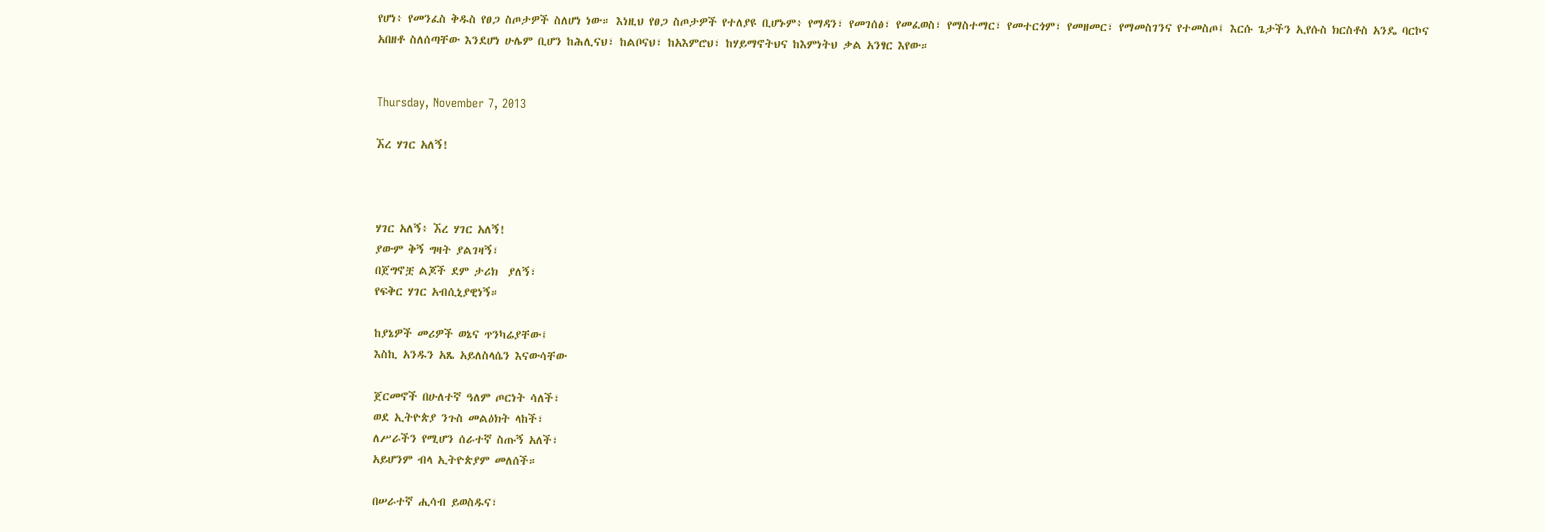የሆነ፥ የመንፈስ ቅዱስ የፀጋ ስጦታዎች ስለሆነ ነው። እነዚህ የፀጋ ስጦታዎች የተለያዩ ቢሆኑም፥ የማዳን፣ የመገሰፅ፣ የመፈወስ፣ የማስተማር፣ የመተርጎም፣ የመዘመር፣ የማመስገንና የተመስጦ፤ እርሱ ጌታችን ኢየሱስ ክርስቶስ አንዴ ባርኮና አበዘቶ ስለሰጣቸው እንደሆነ ሁሌም ቢሆን ከሕሊናህ፣ ከልቦናህ፣ ከአእምሮህ፣ ከሃይማኖትህና ከእምነትህ ቃል አንፃር እየው።


Thursday, November 7, 2013

ኧረ ሃገር አለኝ!



ሃገር አለኝ፥ ኧረ ሃገር አለኝ!
ያውም ቅኝ ግዛት ያልገዛኝ፣
በጀግኖቿ ልጆች ደም ታሪክ  ያለኝ፣
የፍቅር ሃገር አብሲኒያዊነኝ።

ከያኔዎች መሪዎች ወኔና ጥንካሬያቸው፤
እስኪ አንዱን አጼ አይለስላሴን እናውሳቸው

ጀርመኖች በሁለተኛ ዓለም ጦርነት ሳለች፣
ወደ ኢትዮጵያ ንጉስ መልዕክት ላከች፣
ለሥራችን የሚሆን ሰራተኛ ስጡኝ አለች፣
አይሆንም ብላ ኢትዮጵያም መለሰች።

በሠራተኛ ሒሳብ ይወስዱና፣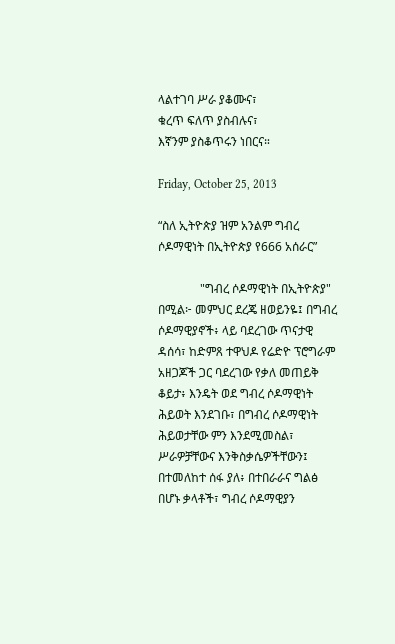ላልተገባ ሥራ ያቆሙና፣
ቁረጥ ፍለጥ ያስብሉና፣
እኛንም ያስቆጥሩን ነበርና።

Friday, October 25, 2013

“ስለ ኢትዮጵያ ዝም አንልም ግብረ ሶዶማዊነት በኢትዮጵያ የ666 አሰራር”

              "ግብረ ሶዶማዊነት በኢትዮጵያ" በሚል፦ መምህር ደረጄ ዘወይንዬ፤ በግብረ ሶዶማዊያኖች፥ ላይ ባደረገው ጥናታዊ ዳሰሳ፣ ከድምጸ ተዋህዶ የሬድዮ ፕሮግራም አዘጋጆች ጋር ባደረገው የቃለ መጠይቅ ቆይታ፥ እንዴት ወደ ግብረ ሶዶማዊነት ሕይወት እንደገቡ፣ በግብረ ሶዶማዊነት ሕይወታቸው ምን እንደሚመስል፣ ሥራዎቻቸውና እንቅስቃሴዎችቸውን፤ በተመለከተ ሰፋ ያለ፥ በተበራራና ግልፅ በሆኑ ቃላቶች፣ ግብረ ሶዶማዊያን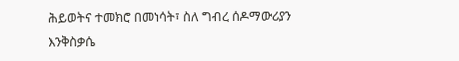ሕይወትና ተመክሮ በመነሳት፣ ስለ ግብረ ሰዶማውሪያን እንቅስቃሴ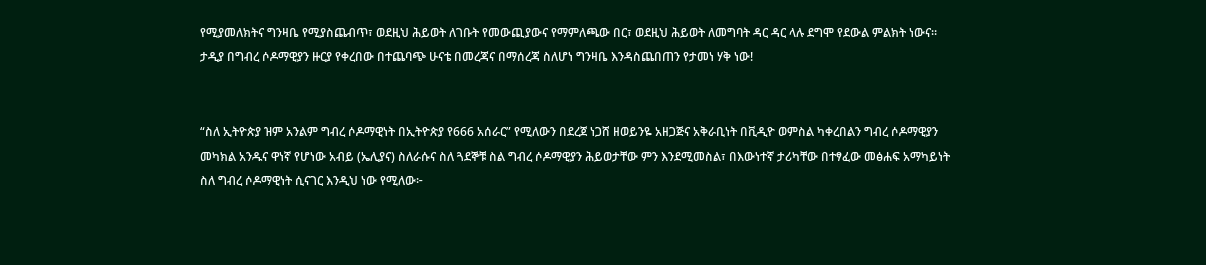የሚያመለክትና ግንዛቤ የሚያስጨብጥ፣ ወደዚህ ሕይወት ለገቡት የመውጪያውና የማምለጫው በር፣ ወደዚህ ሕይወት ለመግባት ዳር ዳር ላሉ ደግሞ የደውል ምልክት ነውና። ታዲያ በግብረ ሶዶማዊያን ዙርያ የቀረበው በተጨባጭ ሁናቴ በመረጃና በማሰረጃ ስለሆነ ግንዛቤ እንዳስጨበጠን የታመነ ሃቅ ነው!


“ስለ ኢትዮጵያ ዝም አንልም ግብረ ሶዶማዊነት በኢትዮጵያ የ666 አሰራር” የሚለውን በደረጀ ነጋሸ ዘወይንዬ አዘጋጅና አቅራቢነት በቪዲዮ ወምስል ካቀረበልን ግብረ ሶዶማዊያን መካክል አንዱና ዋነኛ የሆነው አብይ (ኤሊያና) ስለራሱና ስለ ጓደኞቹ ስል ግብረ ሶዶማዊያን ሕይወታቸው ምን እንደሚመስል፣ በእውነተኛ ታሪካቸው በተፃፈው መፅሐፍ አማካይነት ስለ ግብረ ሶዶማዊነት ሲናገር እንዲህ ነው የሚለው፦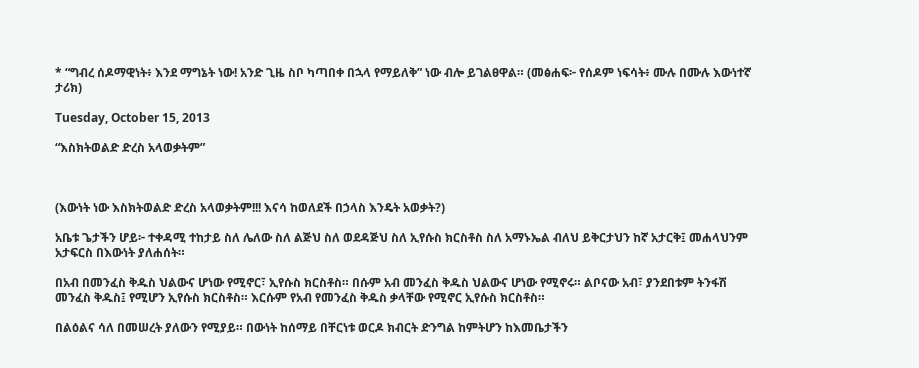* “ግብረ ሰዶማዊነት፥ እንደ ማግኔት ነው! አንድ ጊዜ ስቦ ካጣበቀ በኋላ የማይለቅ” ነው ብሎ ይገልፀዋል። (መፅሐፍ፦ የሰዶም ነፍሳት፥ ሙሉ በሙሉ እውነተኛ ታሪክ)

Tuesday, October 15, 2013

“እስክትወልድ ድረስ አላወቃትም”



(እውነት ነው እስክትወልድ ድረስ አላወቃትም!!! እናሳ ከወለደች በኃላስ እንዴት አወቃት?)

አቤቱ ጌታችን ሆይ፦ ተቀዳሚ ተከታይ ስለ ሌለው ስለ ልጅህ ስለ ወደዳጅህ ስለ ኢየሱስ ክርስቶስ ስለ አማኑኤል ብለህ ይቅርታህን ከኛ አታርቅ፤ መሐላህንም አታፍርስ በእውነት ያለሐሰት።

በአብ በመንፈስ ቅዱስ ህልውና ሆነው የሚኖር፣ ኢየሱስ ክርስቶስ። በሱም አብ መንፈስ ቅዱስ ህልውና ሆነው የሚኖሩ። ልቦናው አብ፣ ያንደበቱም ትንፋሽ መንፈስ ቅዱስ፤ የሚሆን ኢየሱስ ክርስቶስ። እርሱም የአብ የመንፈስ ቅዱስ ቃላቸው የሚኖር ኢየሱስ ክርስቶስ።

በልዕልና ሳለ በመሠረት ያለውን የሚያይ። በውነት ከሰማይ በቸርነቱ ወርዶ ክብርት ድንግል ከምትሆን ከእመቤታችን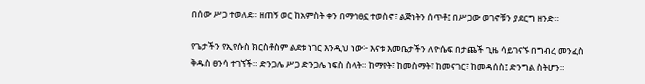በሰው ሥጋ ተወለደ። ዘጠኝ ወር ከአምስት ቀን በማኅፀኗ ተወስኖ፣ ልጅነትን ሰጥቶ፤ በሥጋው ወገኖቹን ያደርግ ዘንድ።

የጌታችን የኢየሱስ ክርስቶስም ልደቱ ነገር እንዲህ ነው፦ እናቱ እመቤታችን ለዮሴፍ በታጨች ጊዜ ሳይገናኙ በግብረ መንፈስ ቅዱስ ፀንሳ ተገኘች። ድንጋሌ ሥጋ ድንጋሌ ነፍስ ስላት። ከማየት፣ ከመስማት፣ ከመናገር፣ ከመዳሰስ፤ ድንግል ስትሆን።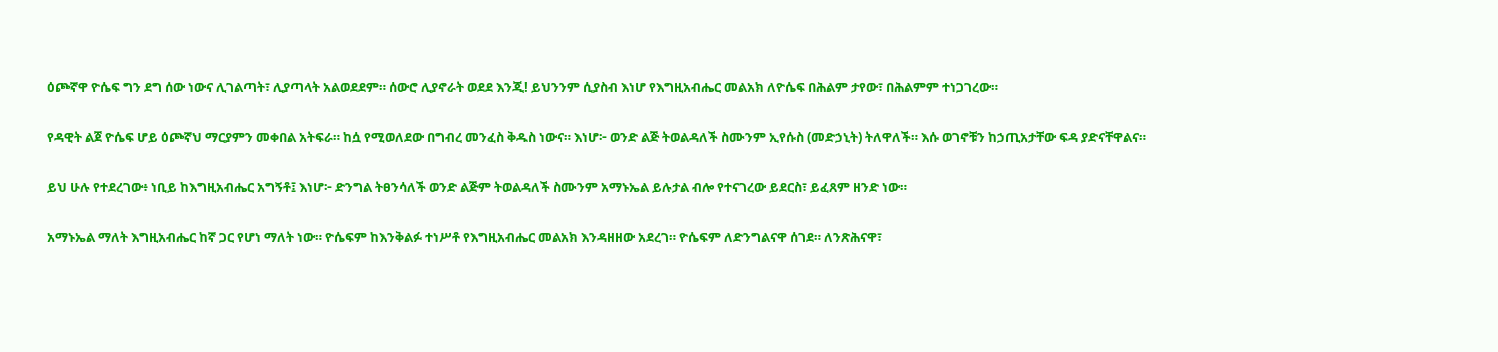ዕጮኛዋ ዮሴፍ ግን ደግ ሰው ነውና ሊገልጣት፣ ሊያጣላት አልወደደም። ሰውሮ ሊያኖራት ወደደ እንጂ! ይህንንም ሲያስብ እነሆ የእግዚአብሔር መልአክ ለዮሴፍ በሕልም ታየው፣ በሕልምም ተነጋገረው።

የዳዊት ልጀ ዮሴፍ ሆይ ዕጮኛህ ማርያምን መቀበል አትፍራ። ከሷ የሚወለደው በግብረ መንፈስ ቅዱስ ነውና። እነሆ፦ ወንድ ልጅ ትወልዳለች ስሙንም ኢየሱስ (መድኃኒት) ትለዋለች። እሱ ወገኖቹን ከኃጢአታቸው ፍዳ ያድናቸዋልና።

ይህ ሁሉ የተደረገው፥ ነቢይ ከእግዚአብሔር አግኝቶ፤ እነሆ፦ ድንግል ትፀንሳለች ወንድ ልጅም ትወልዳለች ስሙንም አማኑኤል ይሉታል ብሎ የተናገረው ይደርስ፣ ይፈጸም ዘንድ ነው።

አማኑኤል ማለት እግዚአብሔር ከኛ ጋር የሆነ ማለት ነው። ዮሴፍም ከእንቅልፉ ተነሥቶ የእግዚአብሔር መልአክ እንዳዘዘው አደረገ። ዮሴፍም ለድንግልናዋ ሰገደ። ለንጽሕናዋ፣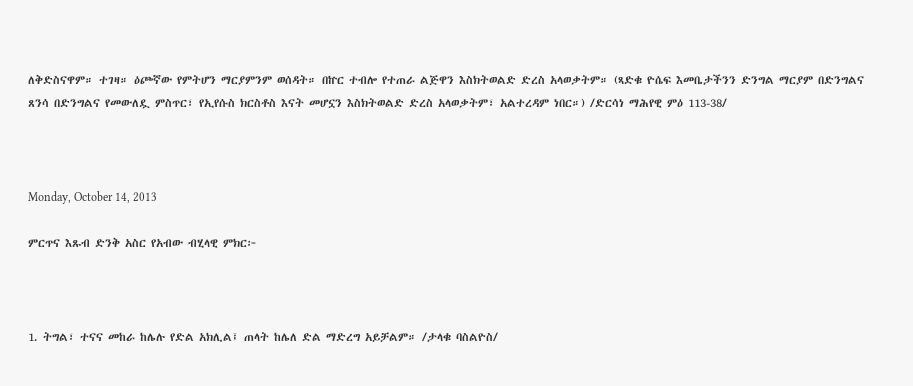ለቅድስናዋም። ተገዛ። ዕጮኛው የምትሆን ማርያምንም ወሰዳት። በኵር ተብሎ የተጠራ ልጅዋን እስክትወልድ ድረስ አላወቃትም። (ጻድቁ ዮሴፍ እመቤታችንን ድንግል ማርያም በድንግልና ጸንሳ በድንግልና የመውለዷ ምስጥር፣ የኢየሱስ ክርስቶስ እናት መሆኗን እስክትወልድ ድረስ አላወቃትም፣ አልተረዳም ነበር።) /ድርሳነ ማሕየዊ ምዕ 113-38/



Monday, October 14, 2013

ምርጥና እጹብ ድንቅ አስር የአብው ብሂላዊ ምክር፦



1. ትግል፣ ተናና መከራ ከሌሉ የድል አክሊል፤ ጠላት ከሌለ ድል ማድረግ አይቻልም። /ታላቁ ባስልዮስ/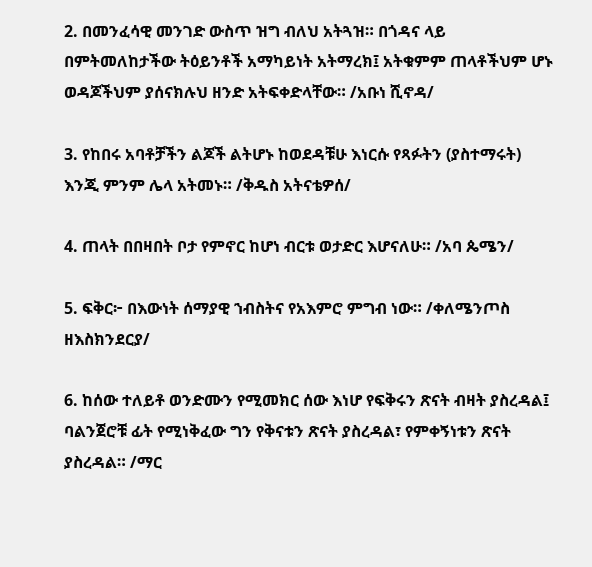2. በመንፈሳዊ መንገድ ውስጥ ዝግ ብለህ አትጓዝ። በጎዳና ላይ በምትመለከታችው ትዕይንቶች አማካይነት አትማረክ፤ አትቁምም ጠላቶችህም ሆኑ ወዳጆችህም ያሰናክሉህ ዘንድ አትፍቀድላቸው። /አቡነ ሺኖዳ/

3. የከበሩ አባቶቻችን ልጆች ልትሆኑ ከወደዳቹሁ እነርሱ የጻፉትን (ያስተማሩት) እንጂ ምንም ሌላ አትመኑ። /ቅዱስ አትናቴዎሰ/

4. ጠላት በበዛበት ቦታ የምኖር ከሆነ ብርቱ ወታድር እሆናለሁ። /አባ ጴሜን/

5. ፍቅር፦ በእውነት ሰማያዊ ኀብስትና የአእምሮ ምግብ ነው። /ቀለሜንጦስ ዘእስክንደርያ/

6. ከሰው ተለይቶ ወንድሙን የሚመክር ሰው እነሆ የፍቅሩን ጽናት ብዛት ያስረዳል፤ ባልንጀሮቹ ፊት የሚነቅፈው ግን የቅናቱን ጽናት ያስረዳል፣ የምቀኝነቱን ጽናት ያስረዳል። /ማር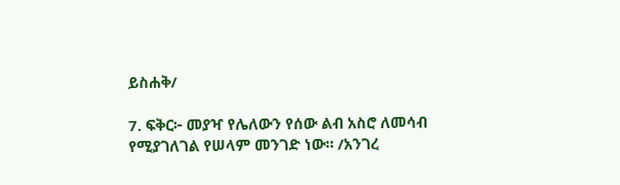ይስሐቅ/

7. ፍቅር፦ መያዣ የሌለውን የሰው ልብ አስሮ ለመሳብ የሚያገለገል የሠላም መንገድ ነው። /አንገረ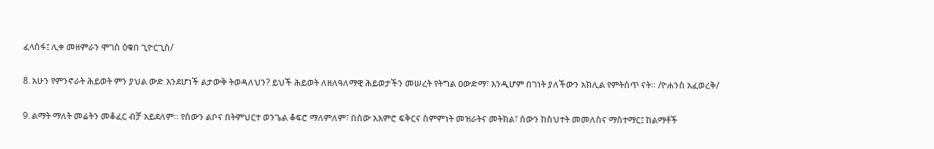ፈላስፋ፤ ሊቀ መዘምራን ሞገስ ዕቁበ ጊዮርጊስ/

8. አሁን የምንኖራት ሕይወት ምን ያህል ውድ እንደሆነች ልታውቅ ትወዳለህን? ይህች ሕይወት ለዘለዓለማዊ ሕይወታችን መሠረት የትግል ዐውድማ፣ እንዲሆም በገነት ያለችውን አክሊል የምትሰጥ ናት። /ዮሐንስ አፈወረቅ/

9. ልማት ማለት መሬትን መቆፈር ብቻ አይደለም። የሰውን ልቦና በትምህርተ ወንጌል ቆፍሮ ማለምለም፣ በሰው አእምሮ ፍቅርና ስምምነት መዝራትና መትክል፣ ሰውን ከስህተት መመለስና ማስተማር፤ ከልማቶች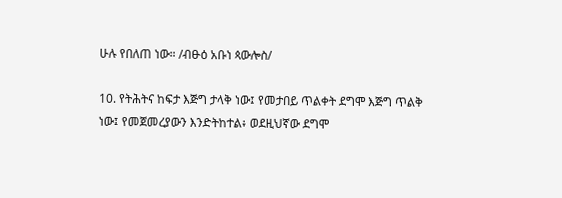ሁሉ የበለጠ ነው። /ብፁዕ አቡነ ጳውሎስ/

10. የትሕትና ከፍታ እጅግ ታላቅ ነው፤ የመታበይ ጥልቀት ደግሞ እጅግ ጥልቅ ነው፤ የመጀመረያውን እንድትከተል፥ ወደዚህኛው ደግሞ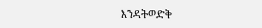እንዳትወድቅ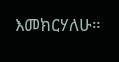እመክርሃለሁ።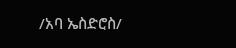/አባ ኤስድሮስ/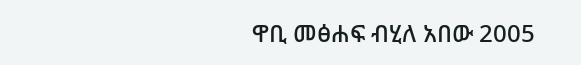ዋቢ መፅሐፍ ብሂለ አበው 2005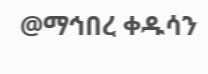@ማኅበረ ቀዱሳን